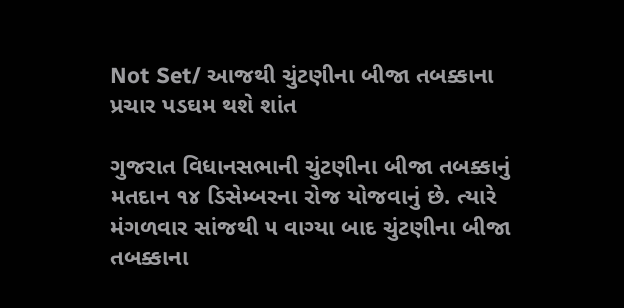Not Set/ આજથી ચુંટણીના બીજા તબક્કાના પ્રચાર પડઘમ થશે શાંત

ગુજરાત વિધાનસભાની ચુંટણીના બીજા તબક્કાનું મતદાન ૧૪ ડિસેમ્બરના રોજ યોજવાનું છે. ત્યારે મંગળવાર સાંજથી ૫ વાગ્યા બાદ ચુંટણીના બીજા તબક્કાના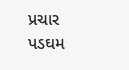પ્રચાર પડઘમ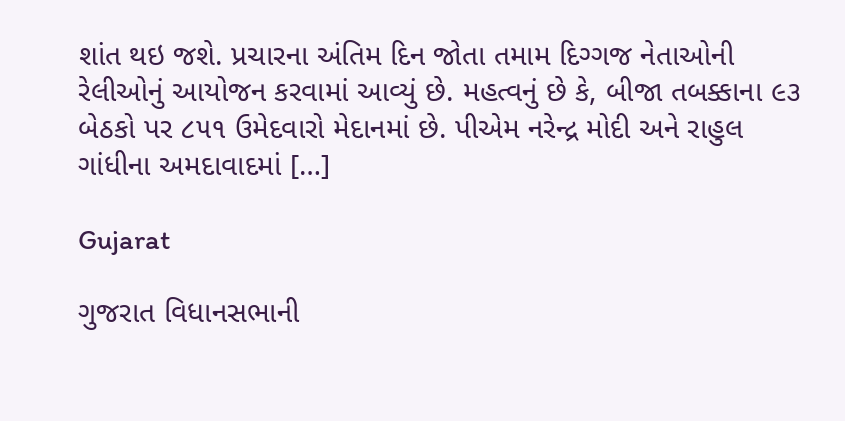શાંત થઇ જશે. પ્રચારના અંતિમ દિન જોતા તમામ દિગ્ગજ નેતાઓની રેલીઓનું આયોજન કરવામાં આવ્યું છે. મહત્વનું છે કે, બીજા તબક્કાના ૯૩ બેઠકો પર ૮૫૧ ઉમેદવારો મેદાનમાં છે. પીએમ નરેન્દ્ર મોદી અને રાહુલ ગાંધીના અમદાવાદમાં […]

Gujarat

ગુજરાત વિધાનસભાની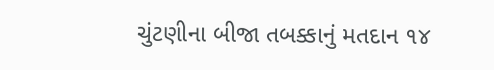ચુંટણીના બીજા તબક્કાનું મતદાન ૧૪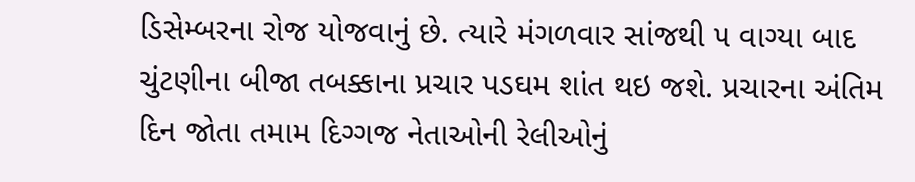ડિસેમ્બરના રોજ યોજવાનું છે. ત્યારે મંગળવાર સાંજથી ૫ વાગ્યા બાદ ચુંટણીના બીજા તબક્કાના પ્રચાર પડઘમ શાંત થઇ જશે. પ્રચારના અંતિમ દિન જોતા તમામ દિગ્ગજ નેતાઓની રેલીઓનું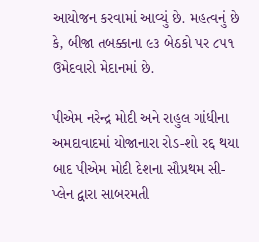આયોજન કરવામાં આવ્યું છે. મહત્વનું છે કે, બીજા તબક્કાના ૯૩ બેઠકો પર ૮૫૧ ઉમેદવારો મેદાનમાં છે.

પીએમ નરેન્દ્ર મોદી અને રાહુલ ગાંધીના અમદાવાદમાં યોજાનારા રોડ-શો રદ્દ થયા બાદ પીએમ મોદી દેશના સૌપ્રથમ સી-પ્લેન દ્વારા સાબરમતી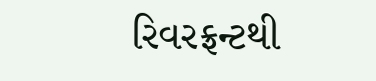રિવરફ્રન્ટથી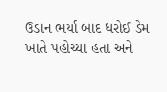ઉડાન ભર્યા બાદ ધરોઈ ડેમ ખાતે પહોચ્યા હતા અને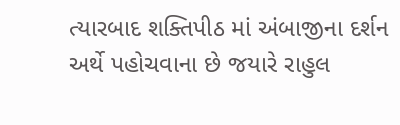ત્યારબાદ શક્તિપીઠ માં અંબાજીના દર્શન અર્થે પહોચવાના છે જયારે રાહુલ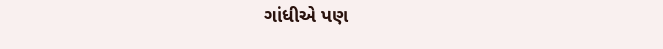ગાંધીએ પણ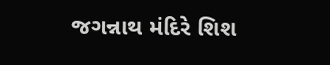જગન્નાથ મંદિરે શિશ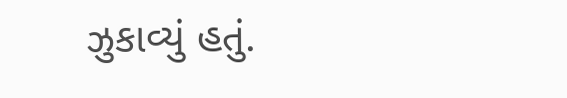ઝુકાવ્યું હતું.